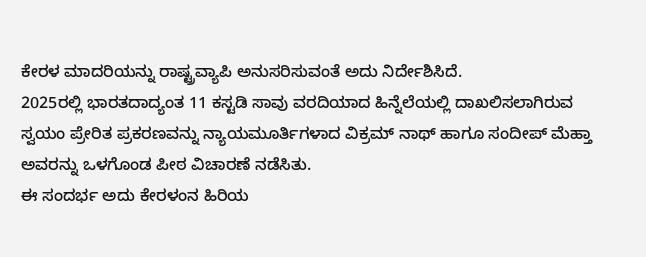ಕೇರಳ ಮಾದರಿಯನ್ನು ರಾಷ್ಟ್ರವ್ಯಾಪಿ ಅನುಸರಿಸುವಂತೆ ಅದು ನಿರ್ದೇಶಿಸಿದೆ.
2025ರಲ್ಲಿ ಭಾರತದಾದ್ಯಂತ 11 ಕಸ್ಟಡಿ ಸಾವು ವರದಿಯಾದ ಹಿನ್ನೆಲೆಯಲ್ಲಿ ದಾಖಲಿಸಲಾಗಿರುವ ಸ್ವಯಂ ಪ್ರೇರಿತ ಪ್ರಕರಣವನ್ನು ನ್ಯಾಯಮೂರ್ತಿಗಳಾದ ವಿಕ್ರಮ್ ನಾಥ್ ಹಾಗೂ ಸಂದೀಪ್ ಮೆಹ್ತಾ ಅವರನ್ನು ಒಳಗೊಂಡ ಪೀಠ ವಿಚಾರಣೆ ನಡೆಸಿತು.
ಈ ಸಂದರ್ಭ ಅದು ಕೇರಳಂನ ಹಿರಿಯ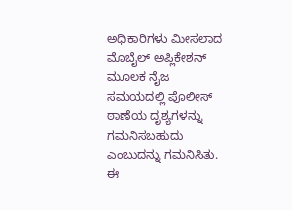ಅಧಿಕಾರಿಗಳು ಮೀಸಲಾದ ಮೊಬೈಲ್ ಅಪ್ಲಿಕೇಶನ್ ಮೂಲಕ ನೈಜ ಸಮಯದಲ್ಲಿ ಪೊಲೀಸ್ ಠಾಣೆಯ ದೃಶ್ಯಗಳನ್ನು ಗಮನಿಸಬಹುದು ಎಂಬುದನ್ನು ಗಮನಿಸಿತು.
ಈ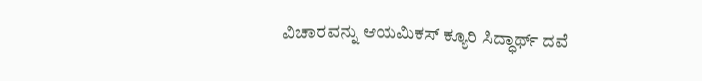ವಿಚಾರವನ್ನು ಆಯಮಿಕಸ್ ಕ್ಯೂರಿ ಸಿದ್ಧಾರ್ಥ್ ದವೆ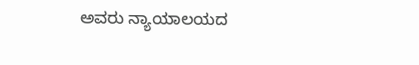ಅವರು ನ್ಯಾಯಾಲಯದ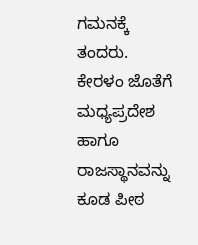ಗಮನಕ್ಕೆ ತಂದರು.
ಕೇರಳಂ ಜೊತೆಗೆ ಮಧ್ಯಪ್ರದೇಶ ಹಾಗೂ ರಾಜಸ್ಥಾನವನ್ನು ಕೂಡ ಪೀಠ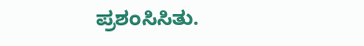ಪ್ರಶಂಸಿಸಿತು.